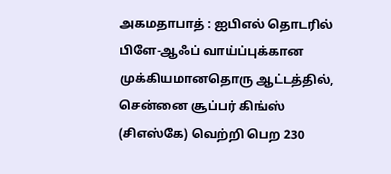அகமதாபாத் : ஐபிஎல் தொடரில் பிளே-ஆஃப் வாய்ப்புக்கான முக்கியமானதொரு ஆட்டத்தில், சென்னை சூப்பர் கிங்ஸ் (சிஎஸ்கே) வெற்றி பெற 230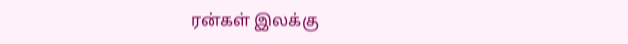ரன்கள் இலக்கு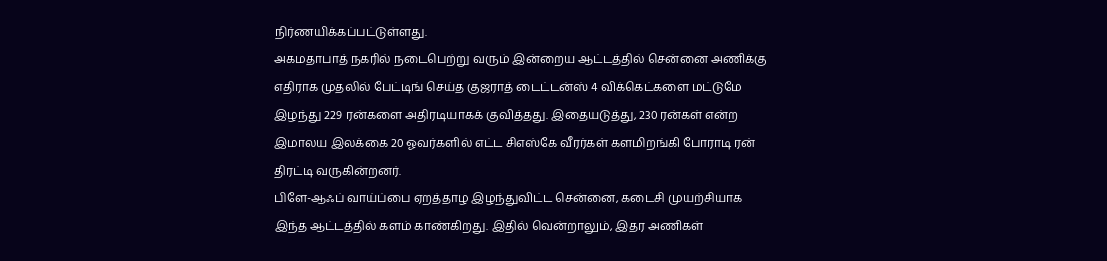நிர்ணயிக்கப்பட்டுள்ளது.
அகமதாபாத் நகரில் நடைபெற்று வரும் இன்றைய ஆட்டத்தில் சென்னை அணிக்கு எதிராக முதலில் பேட்டிங் செய்த குஜராத் டைட்டன்ஸ் 4 விக்கெட்களை மட்டுமே இழந்து 229 ரன்களை அதிரடியாகக் குவித்தது. இதையடுத்து, 230 ரன்கள் என்ற இமாலய இலக்கை 20 ஓவர்களில் எட்ட சிஎஸ்கே வீரர்கள் களமிறங்கி போராடி ரன் திரட்டி வருகின்றனர்.
பிளே-ஆஃப் வாய்ப்பை ஏறத்தாழ இழந்துவிட்ட சென்னை, கடைசி முயற்சியாக இந்த ஆட்டத்தில் களம் காண்கிறது. இதில் வென்றாலும், இதர அணிகள்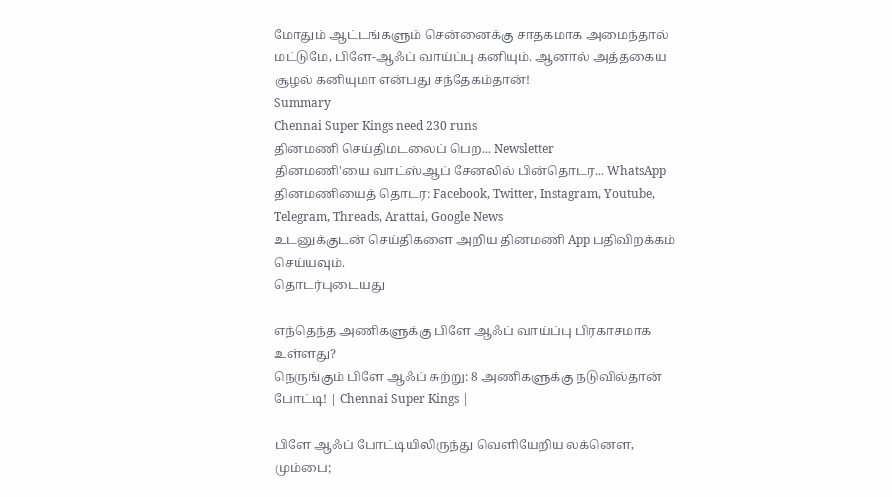மோதும் ஆட்டங்களும் சென்னைக்கு சாதகமாக அமைந்தால் மட்டுமே, பிளே-ஆஃப் வாய்ப்பு கனியும். ஆனால் அத்தகைய சூழல் கனியுமா என்பது சந்தேகம்தான்!
Summary
Chennai Super Kings need 230 runs
தினமணி செய்திமடலைப் பெற... Newsletter
தினமணி'யை வாட்ஸ்ஆப் சேனலில் பின்தொடர... WhatsApp
தினமணியைத் தொடர: Facebook, Twitter, Instagram, Youtube, Telegram, Threads, Arattai, Google News
உடனுக்குடன் செய்திகளை அறிய தினமணி App பதிவிறக்கம் செய்யவும்.
தொடர்புடையது

எந்தெந்த அணிகளுக்கு பிளே ஆஃப் வாய்ப்பு பிரகாசமாக உள்ளது?
நெருங்கும் பிளே ஆஃப் சுற்று: 8 அணிகளுக்கு நடுவில்தான் போட்டி! | Chennai Super Kings |

பிளே ஆஃப் போட்டியிலிருந்து வெளியேறிய லக்னௌ, மும்பை;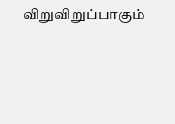விறுவிறுப்பாகும்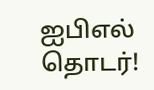ஐபிஎல் தொடர்!